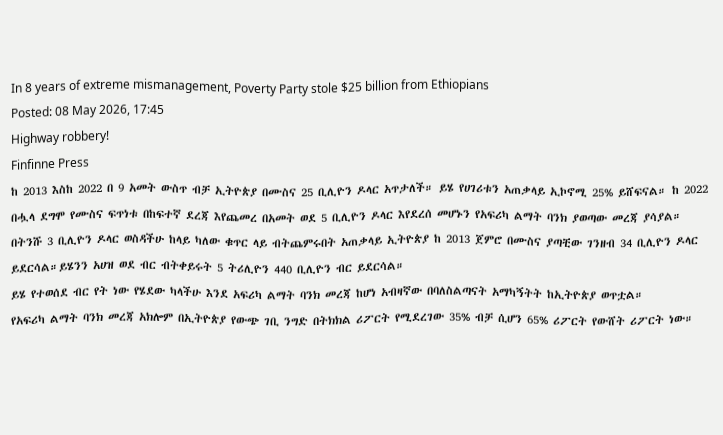In 8 years of extreme mismanagement, Poverty Party stole $25 billion from Ethiopians
Posted: 08 May 2026, 17:45
Highway robbery!
Finfinne Press
ከ 2013 እስከ 2022 በ 9 አመት ውስጥ ብቻ ኢትዮጵያ በሙስና 25 ቢሊዮን ዶላር አጥታለች። ይሄ የሀገሪቱን አጠቃላይ ኢኮኖሚ 25% ይሸፍናል። ከ 2022 በሗላ ደግሞ የሙስና ፍጥነቱ በከፍተኛ ደረጃ እየጨመረ በአመት ወደ 5 ቢሊዮን ዶላር እየደረሰ መሆኑን የአፍሪካ ልማት ባንክ ያወጣው መረጃ ያሳያል።
በትንሹ 3 ቢሊዮን ዶላር ወስዳችሁ ከላይ ካለው ቁጥር ላይ ብትጨምሩበት አጠቃላይ ኢትዮጵያ ከ 2013 ጀምሮ በሙስና ያጣቺው ገንዘብ 34 ቢሊዮን ዶላር ይደርሳል።ይሄንን አሀዝ ወደ ብር ብትቀይሩት 5 ትሪሊዮን 440 ቢሊዮን ብር ይደርሳል።
ይሄ የተወሰደ ብር የት ነው የሄደው ካላችሁ እንደ አፍሪካ ልማት ባንክ መረጃ ከሆነ አብዛኛው በባለስልጣናት አማካኝትት ከኢትዮጵያ ወጥቷል።
የአፍሪካ ልማት ባንክ መረጃ አክሎም በኢትዮጵያ የውጭ ገቢ ንግድ በትክክል ሪፖርት የሚደረገው 35% ብቻ ሲሆን 65% ሪፖርት የውሸት ሪፖርት ነው።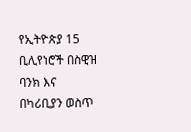የኢትዮጵያ 15 ቢሊየነሮች በስዊዝ ባንክ እና በካሪቢያን ወስጥ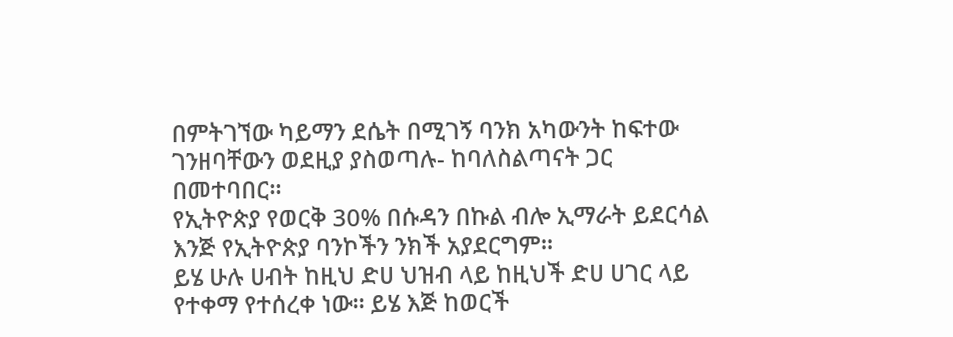በምትገኘው ካይማን ደሴት በሚገኝ ባንክ አካውንት ከፍተው ገንዘባቸውን ወደዚያ ያስወጣሉ- ከባለስልጣናት ጋር በመተባበር።
የኢትዮጵያ የወርቅ 30% በሱዳን በኩል ብሎ ኢማራት ይደርሳል እንጅ የኢትዮጵያ ባንኮችን ንክች አያደርግም።
ይሄ ሁሉ ሀብት ከዚህ ድሀ ህዝብ ላይ ከዚህች ድሀ ሀገር ላይ የተቀማ የተሰረቀ ነው። ይሄ እጅ ከወርች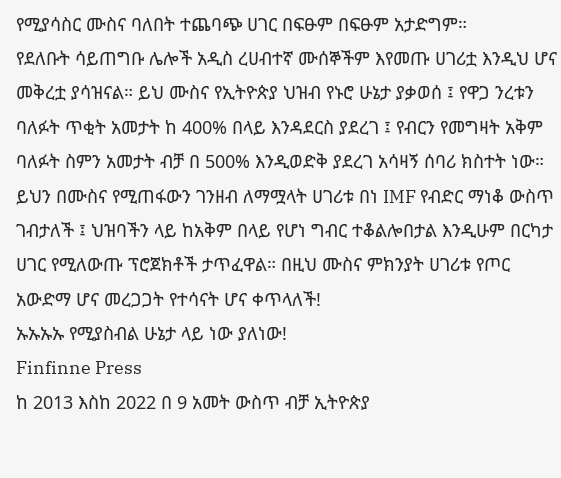የሚያሳስር ሙስና ባለበት ተጨባጭ ሀገር በፍፁም በፍፁም አታድግም።
የደለቡት ሳይጠግቡ ሌሎች አዲስ ረሀብተኛ ሙሰኞችም እየመጡ ሀገሪቷ እንዲህ ሆና መቅረቷ ያሳዝናል። ይህ ሙስና የኢትዮጵያ ህዝብ የኑሮ ሁኔታ ያቃወሰ ፤ የዋጋ ንረቱን ባለፉት ጥቂት አመታት ከ 400% በላይ እንዳደርስ ያደረገ ፤ የብርን የመግዛት አቅም ባለፉት ስምን አመታት ብቻ በ 500% እንዲወድቅ ያደረገ አሳዛኝ ሰባሪ ክስተት ነው።
ይህን በሙስና የሚጠፋውን ገንዘብ ለማሟላት ሀገሪቱ በነ IMF የብድር ማነቆ ውስጥ ገብታለች ፤ ህዝባችን ላይ ከአቅም በላይ የሆነ ግብር ተቆልሎበታል እንዲሁም በርካታ ሀገር የሚለውጡ ፕሮጀክቶች ታጥፈዋል። በዚህ ሙስና ምክንያት ሀገሪቱ የጦር አውድማ ሆና መረጋጋት የተሳናት ሆና ቀጥላለች!
ኡኡኡኡ የሚያስብል ሁኔታ ላይ ነው ያለነው!
Finfinne Press
ከ 2013 እስከ 2022 በ 9 አመት ውስጥ ብቻ ኢትዮጵያ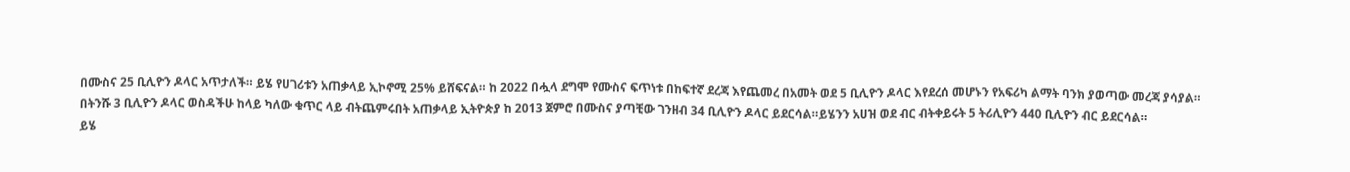በሙስና 25 ቢሊዮን ዶላር አጥታለች። ይሄ የሀገሪቱን አጠቃላይ ኢኮኖሚ 25% ይሸፍናል። ከ 2022 በሗላ ደግሞ የሙስና ፍጥነቱ በከፍተኛ ደረጃ እየጨመረ በአመት ወደ 5 ቢሊዮን ዶላር እየደረሰ መሆኑን የአፍሪካ ልማት ባንክ ያወጣው መረጃ ያሳያል።
በትንሹ 3 ቢሊዮን ዶላር ወስዳችሁ ከላይ ካለው ቁጥር ላይ ብትጨምሩበት አጠቃላይ ኢትዮጵያ ከ 2013 ጀምሮ በሙስና ያጣቺው ገንዘብ 34 ቢሊዮን ዶላር ይደርሳል።ይሄንን አሀዝ ወደ ብር ብትቀይሩት 5 ትሪሊዮን 440 ቢሊዮን ብር ይደርሳል።
ይሄ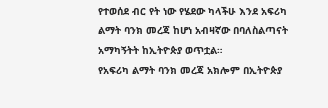የተወሰደ ብር የት ነው የሄደው ካላችሁ እንደ አፍሪካ ልማት ባንክ መረጃ ከሆነ አብዛኛው በባለስልጣናት አማካኝትት ከኢትዮጵያ ወጥቷል።
የአፍሪካ ልማት ባንክ መረጃ አክሎም በኢትዮጵያ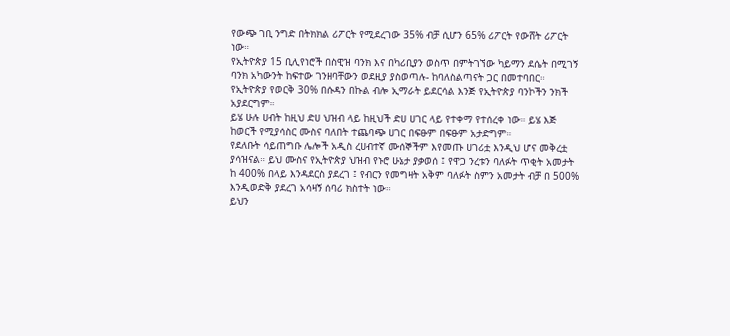የውጭ ገቢ ንግድ በትክክል ሪፖርት የሚደረገው 35% ብቻ ሲሆን 65% ሪፖርት የውሸት ሪፖርት ነው።
የኢትዮጵያ 15 ቢሊየነሮች በስዊዝ ባንክ እና በካሪቢያን ወስጥ በምትገኘው ካይማን ደሴት በሚገኝ ባንክ አካውንት ከፍተው ገንዘባቸውን ወደዚያ ያስወጣሉ- ከባለስልጣናት ጋር በመተባበር።
የኢትዮጵያ የወርቅ 30% በሱዳን በኩል ብሎ ኢማራት ይደርሳል እንጅ የኢትዮጵያ ባንኮችን ንክች አያደርግም።
ይሄ ሁሉ ሀብት ከዚህ ድሀ ህዝብ ላይ ከዚህች ድሀ ሀገር ላይ የተቀማ የተሰረቀ ነው። ይሄ እጅ ከወርች የሚያሳስር ሙስና ባለበት ተጨባጭ ሀገር በፍፁም በፍፁም አታድግም።
የደለቡት ሳይጠግቡ ሌሎች አዲስ ረሀብተኛ ሙሰኞችም እየመጡ ሀገሪቷ እንዲህ ሆና መቅረቷ ያሳዝናል። ይህ ሙስና የኢትዮጵያ ህዝብ የኑሮ ሁኔታ ያቃወሰ ፤ የዋጋ ንረቱን ባለፉት ጥቂት አመታት ከ 400% በላይ እንዳደርስ ያደረገ ፤ የብርን የመግዛት አቅም ባለፉት ስምን አመታት ብቻ በ 500% እንዲወድቅ ያደረገ አሳዛኝ ሰባሪ ክስተት ነው።
ይህን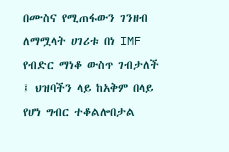በሙስና የሚጠፋውን ገንዘብ ለማሟላት ሀገሪቱ በነ IMF የብድር ማነቆ ውስጥ ገብታለች ፤ ህዝባችን ላይ ከአቅም በላይ የሆነ ግብር ተቆልሎበታል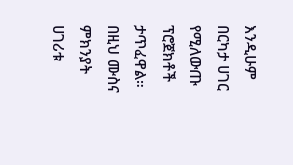እንዲሁም በርካታ ሀገር የሚለውጡ ፕሮጀክቶች ታጥፈዋል። በዚህ ሙስና ምክንያት ሀገሪቱ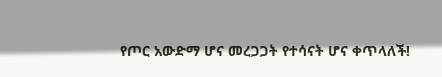የጦር አውድማ ሆና መረጋጋት የተሳናት ሆና ቀጥላለች!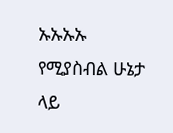ኡኡኡኡ የሚያስብል ሁኔታ ላይ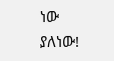ነው ያለነው!